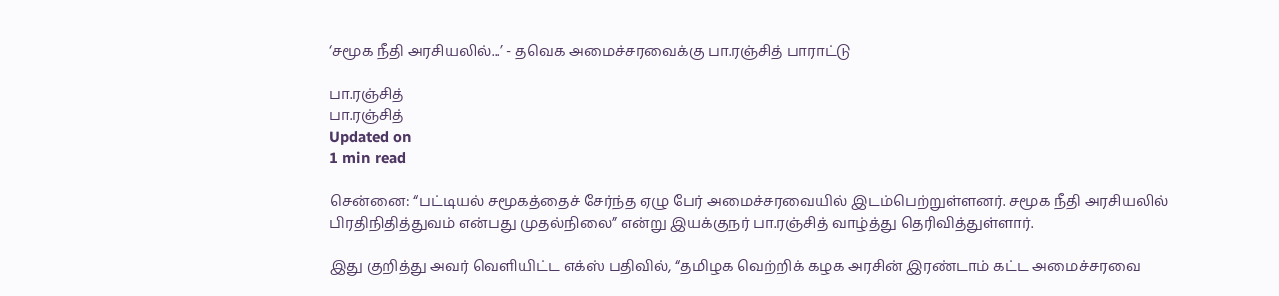‘சமூக நீதி அரசியலில்...’ - தவெக அமைச்சரவைக்கு பா.ரஞ்சித் பாராட்டு

பா.ரஞ்சித்
பா.ரஞ்சித்
Updated on
1 min read

சென்னை: “பட்டியல் சமூகத்தைச் சேர்ந்த ஏழு பேர் அமைச்சரவையில் இடம்பெற்றுள்ளனர். சமூக நீதி அரசியலில் பிரதிநிதித்துவம் என்பது முதல்நிலை” என்று இயக்குநர் பா.ரஞ்சித் வாழ்த்து தெரிவித்துள்ளார்.

இது குறித்து அவர் வெளியிட்ட எக்ஸ் பதிவில், “தமிழக வெற்றிக் கழக அரசின் இரண்டாம் கட்ட அமைச்சரவை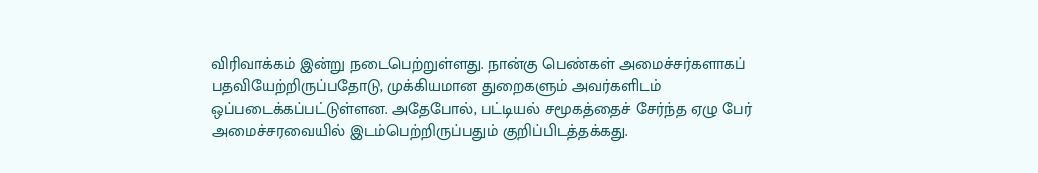விரிவாக்கம் இன்று நடைபெற்றுள்ளது. நான்கு பெண்கள் அமைச்சர்களாகப் பதவியேற்றிருப்பதோடு, முக்கியமான துறைகளும் அவர்களிடம் ஒப்படைக்கப்பட்டுள்ளன. அதேபோல், பட்டியல் சமூகத்தைச் சேர்ந்த ஏழு பேர் அமைச்சரவையில் இடம்பெற்றிருப்பதும் குறிப்பிடத்தக்கது.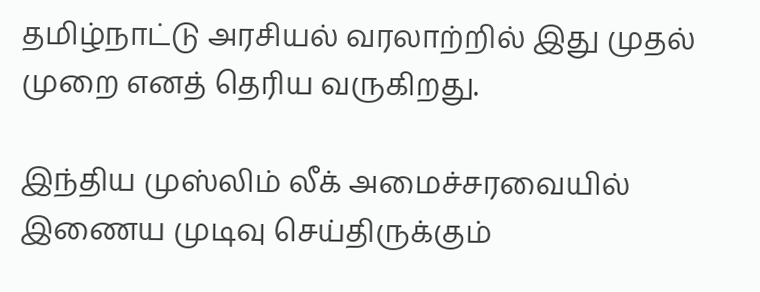தமிழ்நாட்டு அரசியல் வரலாற்றில் இது முதல் முறை எனத் தெரிய வருகிறது.

இந்திய முஸ்லிம் லீக் அமைச்சரவையில் இணைய முடிவு செய்திருக்கும்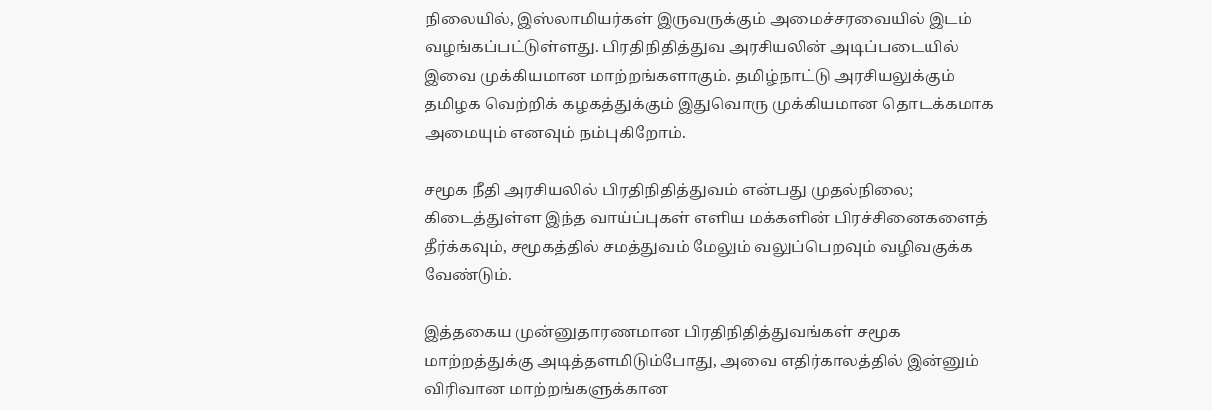நிலையில், இஸ்லாமியர்கள் இருவருக்கும் அமைச்சரவையில் இடம் வழங்கப்பட்டுள்ளது. பிரதிநிதித்துவ அரசியலின் அடிப்படையில் இவை முக்கியமான மாற்றங்களாகும். தமிழ்நாட்டு அரசியலுக்கும் தமிழக வெற்றிக் கழகத்துக்கும் இதுவொரு முக்கியமான தொடக்கமாக அமையும் எனவும் நம்புகிறோம்.

சமூக நீதி அரசியலில் பிரதிநிதித்துவம் என்பது முதல்நிலை; கிடைத்துள்ள இந்த வாய்ப்புகள் எளிய மக்களின் பிரச்சினைகளைத் தீர்க்கவும், சமூகத்தில் சமத்துவம் மேலும் வலுப்பெறவும் வழிவகுக்க வேண்டும்.

இத்தகைய முன்னுதாரணமான பிரதிநிதித்துவங்கள் சமூக மாற்றத்துக்கு அடித்தளமிடும்போது, அவை எதிர்காலத்தில் இன்னும் விரிவான மாற்றங்களுக்கான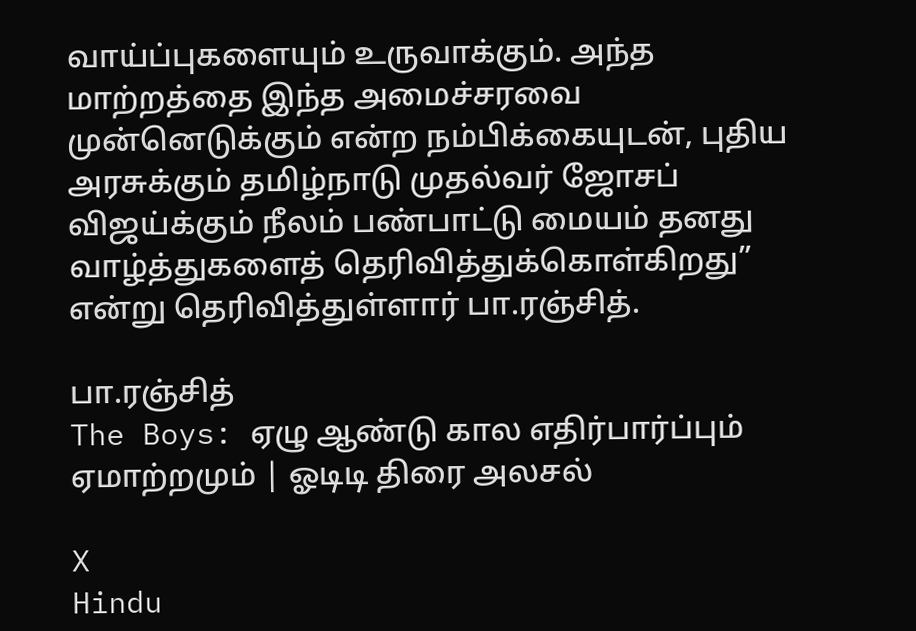வாய்ப்புகளையும் உருவாக்கும். அந்த மாற்றத்தை இந்த அமைச்சரவை முன்னெடுக்கும் என்ற நம்பிக்கையுடன், புதிய அரசுக்கும் தமிழ்நாடு முதல்வர் ஜோசப் விஜய்க்கும் நீலம் பண்பாட்டு மையம் தனது வாழ்த்துகளைத் தெரிவித்துக்கொள்கிறது” என்று தெரிவித்துள்ளார் பா.ரஞ்சித்.

பா.ரஞ்சித்
The Boys: ஏழு ஆண்டு கால எதிர்பார்ப்பும் ஏமாற்றமும் | ஓடிடி திரை அலசல்

X
Hindu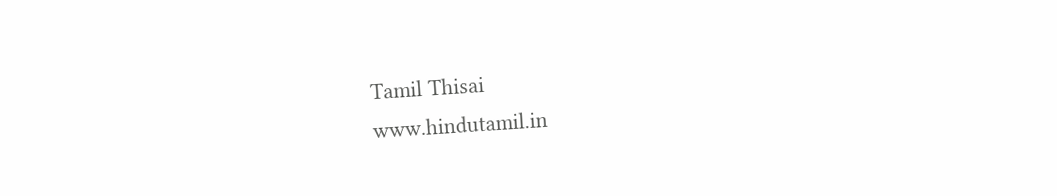Tamil Thisai
www.hindutamil.in